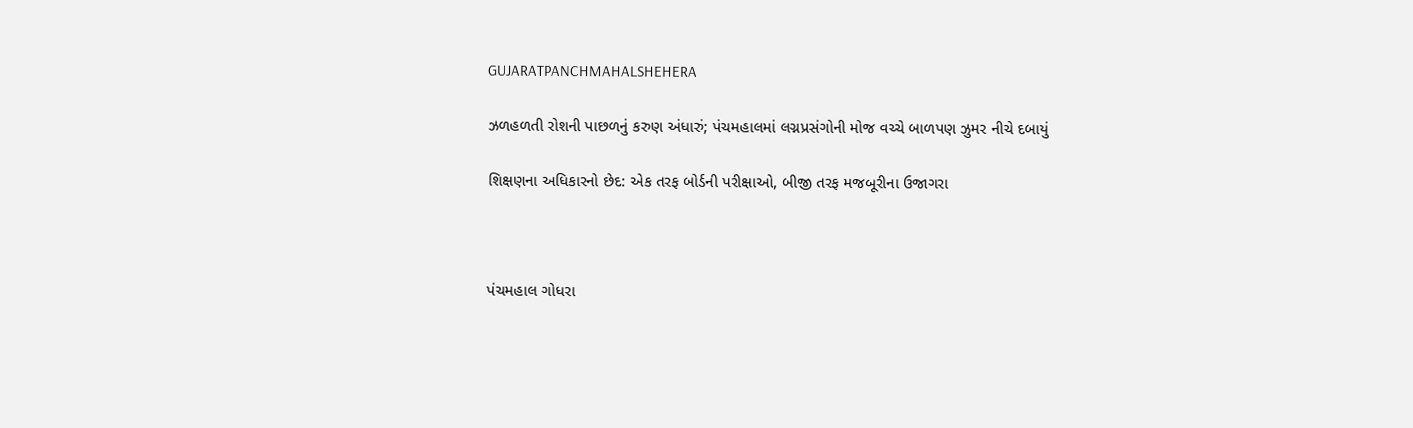GUJARATPANCHMAHALSHEHERA

ઝળહળતી રોશની પાછળનું કરુણ અંધારું; પંચમહાલમાં લગ્નપ્રસંગોની મોજ વચ્ચે બાળપણ ઝુમર નીચે દબાયું

શિક્ષણના અધિકારનો છેદ: એક તરફ બોર્ડની પરીક્ષાઓ, બીજી તરફ મજબૂરીના ઉજાગરા



પંચમહાલ ગોધરા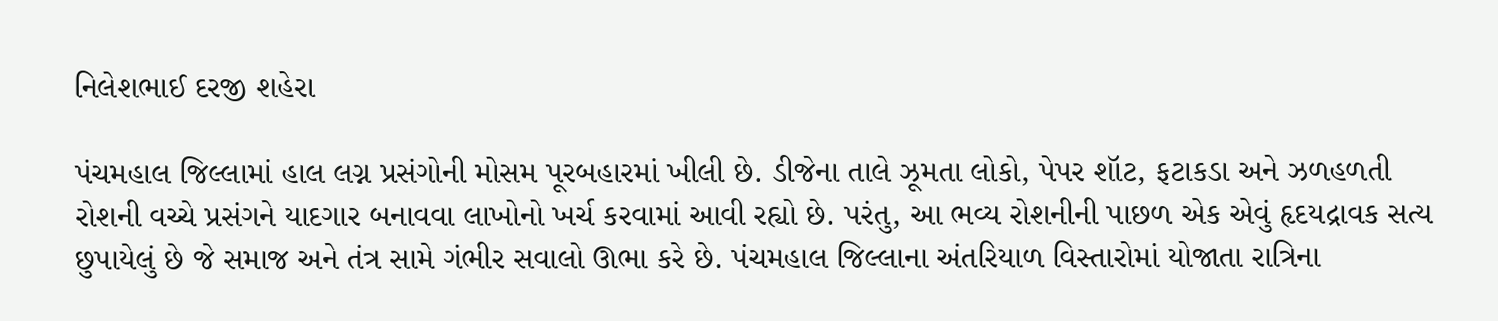નિલેશભાઈ દરજી શહેરા

પંચમહાલ જિલ્લામાં હાલ લગ્ન પ્રસંગોની મોસમ પૂરબહારમાં ખીલી છે. ડીજેના તાલે ઝૂમતા લોકો, પેપર શૉટ, ફટાકડા અને ઝળહળતી રોશની વચ્ચે પ્રસંગને યાદગાર બનાવવા લાખોનો ખર્ચ કરવામાં આવી રહ્યો છે. પરંતુ, આ ભવ્ય રોશનીની પાછળ એક એવું હૃદયદ્રાવક સત્ય છુપાયેલું છે જે સમાજ અને તંત્ર સામે ગંભીર સવાલો ઊભા કરે છે. પંચમહાલ જિલ્લાના અંતરિયાળ વિસ્તારોમાં યોજાતા રાત્રિના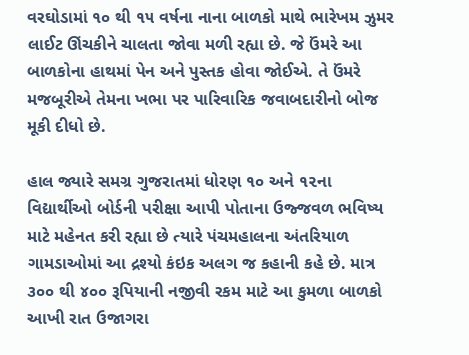વરઘોડામાં ૧૦ થી ૧૫ વર્ષના નાના બાળકો માથે ભારેખમ ઝુમર લાઈટ ઊંચકીને ચાલતા જોવા મળી રહ્યા છે. જે ઉંમરે આ બાળકોના હાથમાં પેન અને પુસ્તક હોવા જોઈએ. તે ઉંમરે મજબૂરીએ તેમના ખભા પર પારિવારિક જવાબદારીનો બોજ મૂકી દીધો છે.

હાલ જ્યારે સમગ્ર ગુજરાતમાં ધોરણ ૧૦ અને ૧૨ના વિદ્યાર્થીઓ બોર્ડની પરીક્ષા આપી પોતાના ઉજ્જવળ ભવિષ્ય માટે મહેનત કરી રહ્યા છે ત્યારે પંચમહાલના અંતરિયાળ ગામડાઓમાં આ દ્રશ્યો કંઇક અલગ જ કહાની કહે છે. માત્ર ૩૦૦ થી ૪૦૦ રૂપિયાની નજીવી રકમ માટે આ કુમળા બાળકો આખી રાત ઉજાગરા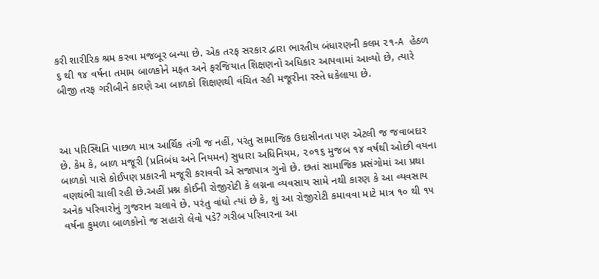કરી શારીરિક શ્રમ કરવા મજબૂર બન્યા છે. એક તરફ સરકાર દ્વારા ભારતીય બંધારણની કલમ ૨૧-A હેઠળ ૬ થી ૧૪ વર્ષના તમામ બાળકોને મફત અને ફરજિયાત શિક્ષણનો અધિકાર આપવામાં આવ્યો છે, ત્યારે બીજી તરફ ગરીબીને કારણે આ બાળકો શિક્ષણથી વંચિત રહી મજૂરીના રસ્તે ધકેલાયા છે.



આ પરિસ્થિતિ પાછળ માત્ર આર્થિક તંગી જ નહીં, પરંતુ સામાજિક ઉદાસીનતા પણ એટલી જ જવાબદાર છે. કેમ કે, બાળ મજૂરી (પ્રતિબંધ અને નિયમન) સુધારા અધિનિયમ, ૨૦૧૬ મુજબ ૧૪ વર્ષથી ઓછી વયના બાળકો પાસે કોઈપણ પ્રકારની મજૂરી કરાવવી એ સજાપાત્ર ગુનો છે. છતાં સામાજિક પ્રસંગોમાં આ પ્રથા વણથંભી ચાલી રહી છે.અહીં પ્રશ્ન કોઈની રોજીરોટી કે લગ્નના વ્યવસાય સામે નથી કારણ કે આ વ્યવસાય અનેક પરિવારોનું ગુજરાન ચલાવે છે. પરંતુ વાંધો ત્યાં છે કે, શું આ રોજીરોટી કમાવવા માટે માત્ર ૧૦ થી ૧૫ વર્ષના કુમળા બાળકોનો જ સહારો લેવો પડે? ગરીબ પરિવારના આ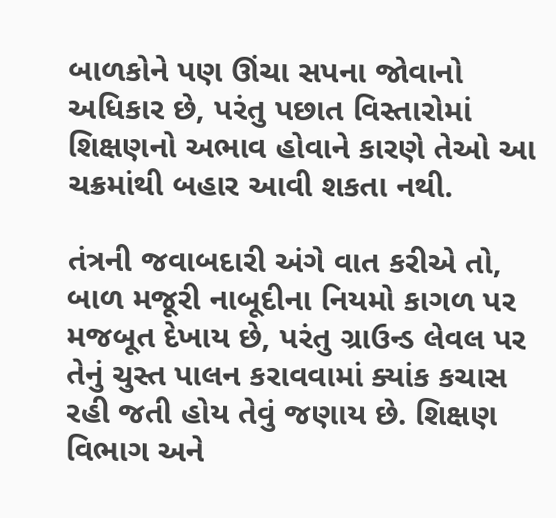બાળકોને પણ ઊંચા સપના જોવાનો અધિકાર છે, પરંતુ પછાત વિસ્તારોમાં શિક્ષણનો અભાવ હોવાને કારણે તેઓ આ ચક્રમાંથી બહાર આવી શકતા નથી.

તંત્રની જવાબદારી અંગે વાત કરીએ તો, બાળ મજૂરી નાબૂદીના નિયમો કાગળ પર મજબૂત દેખાય છે, પરંતુ ગ્રાઉન્ડ લેવલ પર તેનું ચુસ્ત પાલન કરાવવામાં ક્યાંક કચાસ રહી જતી હોય તેવું જણાય છે. શિક્ષણ વિભાગ અને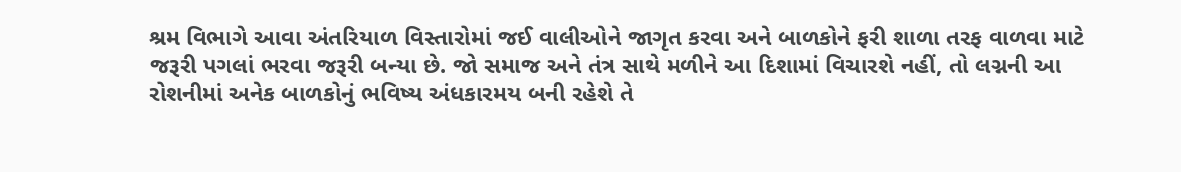શ્રમ વિભાગે આવા અંતરિયાળ વિસ્તારોમાં જઈ વાલીઓને જાગૃત કરવા અને બાળકોને ફરી શાળા તરફ વાળવા માટે જરૂરી પગલાં ભરવા જરૂરી બન્યા છે. જો સમાજ અને તંત્ર સાથે મળીને આ દિશામાં વિચારશે નહીં, તો લગ્નની આ રોશનીમાં અનેક બાળકોનું ભવિષ્ય અંધકારમય બની રહેશે તે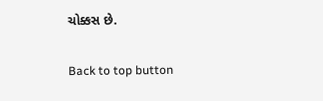ચોક્કસ છે.

Back to top button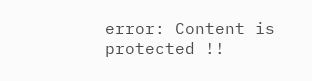error: Content is protected !!